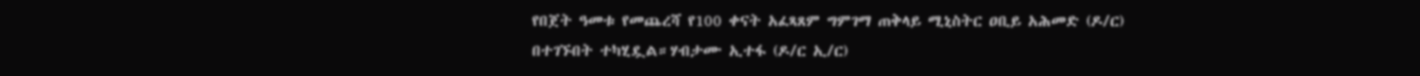የበጀት ዓመቱ የመጨረሻ የ100 ቀናት አፈጻጸም ግምገማ ጠቅላይ ሚኒስትር ዐቢይ አሕመድ (ዶ/ር) በተገኙበት ተካሂዷል።ሃብታሙ ኢተፋ (ዶ/ር ኢ/ር)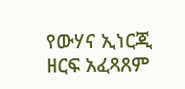የውሃና ኢነርጂ ዘርፍ አፈጻጸም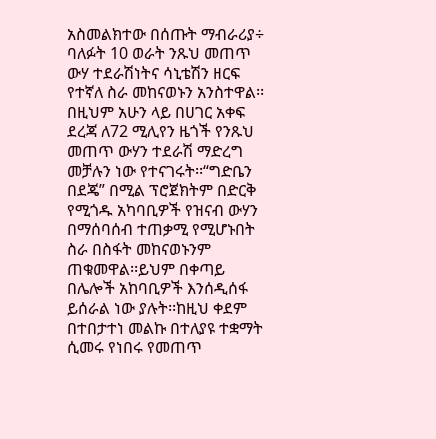አስመልክተው በሰጡት ማብራሪያ÷ ባለፉት 10 ወራት ንጹህ መጠጥ ውሃ ተደራሽነትና ሳኒቴሽን ዘርፍ የተኛለ ስራ መከናወኑን አንስተዋል፡፡በዚህም አሁን ላይ በሀገር አቀፍ ደረጃ ለ72 ሚሊየን ዜጎች የንጹህ መጠጥ ውሃን ተደራሽ ማድረግ መቻሉን ነው የተናገሩት፡፡“ግድቤን በደጄ” በሚል ፕሮጀክትም በድርቅ የሚጎዱ አካባቢዎች የዝናብ ውሃን በማሰባሰብ ተጠቃሚ የሚሆኑበት ስራ በስፋት መከናወኑንም ጠቁመዋል፡፡ይህም በቀጣይ በሌሎች አከባቢዎች እንሰዲሰፋ ይሰራል ነው ያሉት፡፡ከዚህ ቀደም በተበታተነ መልኩ በተለያዩ ተቋማት ሲመሩ የነበሩ የመጠጥ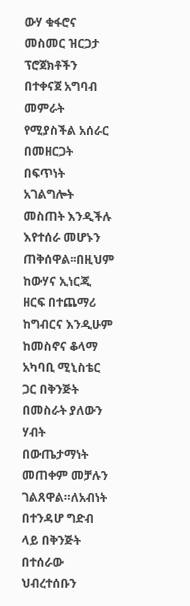ውሃ ቁፋሮና መስመር ዝርጋታ ፕሮጀክቶችን በተቀናጀ አግባብ መምራት የሚያስችል አሰራር በመዘርጋት በፍጥነት አገልግሎት መስጠት እንዲችሉ እየተሰራ መሆኑን ጠቅሰዋል፡፡በዚህም ከውሃና ኢነርጂ ዘርፍ በተጨማሪ ከግብርና እንዲሁም ከመስኖና ቆላማ አካባቢ ሚኒስቴር ጋር በቅንጅት በመስራት ያለውን ሃብት በውጤታማነት መጠቀም መቻሉን ገልጸዋል።ለአብነት በተንዳሆ ግድብ ላይ በቅንጅት በተሰራው ህብረተሰቡን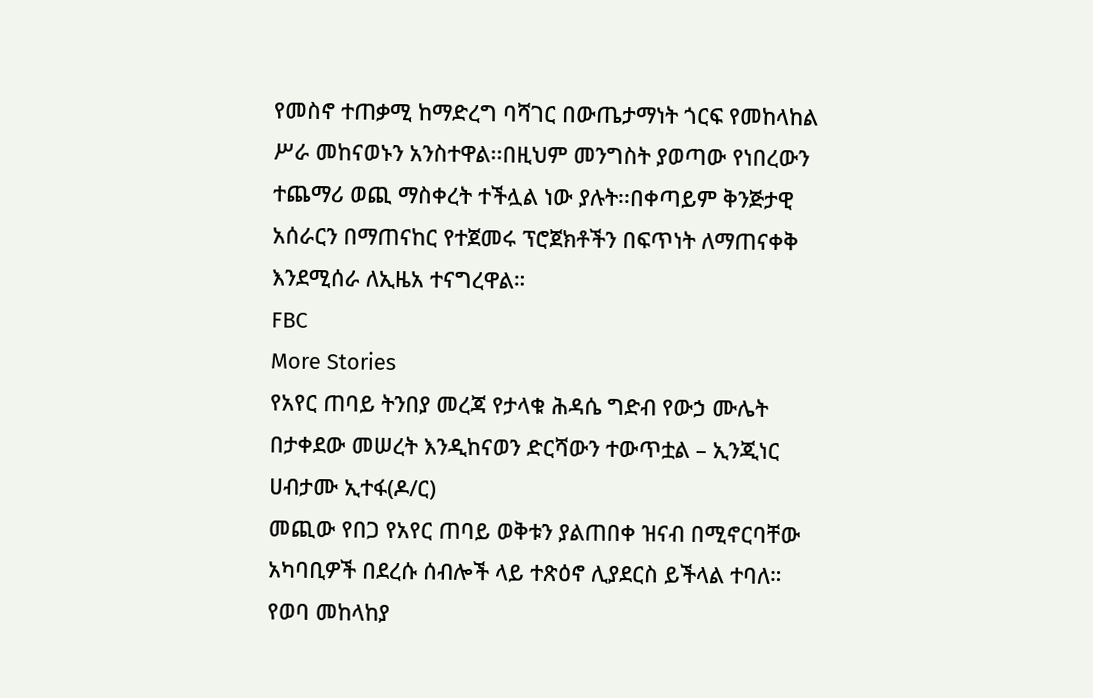የመስኖ ተጠቃሚ ከማድረግ ባሻገር በውጤታማነት ጎርፍ የመከላከል ሥራ መከናወኑን አንስተዋል፡፡በዚህም መንግስት ያወጣው የነበረውን ተጨማሪ ወጪ ማስቀረት ተችሏል ነው ያሉት፡፡በቀጣይም ቅንጅታዊ አሰራርን በማጠናከር የተጀመሩ ፕሮጀክቶችን በፍጥነት ለማጠናቀቅ እንደሚሰራ ለኢዜአ ተናግረዋል።
FBC
More Stories
የአየር ጠባይ ትንበያ መረጃ የታላቁ ሕዳሴ ግድብ የውኃ ሙሌት በታቀደው መሠረት እንዲከናወን ድርሻውን ተውጥቷል – ኢንጂነር ሀብታሙ ኢተፋ(ዶ/ር)
መጪው የበጋ የአየር ጠባይ ወቅቱን ያልጠበቀ ዝናብ በሚኖርባቸው አካባቢዎች በደረሱ ሰብሎች ላይ ተጽዕኖ ሊያደርስ ይችላል ተባለ።
የወባ መከላከያ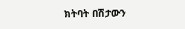ክትባት በሽታውን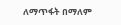ለማጥፋት በማለም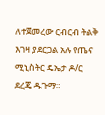ለተጀመረው ርብርብ ትልቅ እገዛ ያደርጋል አሉ የጤና ሚኒስትር ዴኤታ ዶ/ር ደረጄ ዱጉማ።